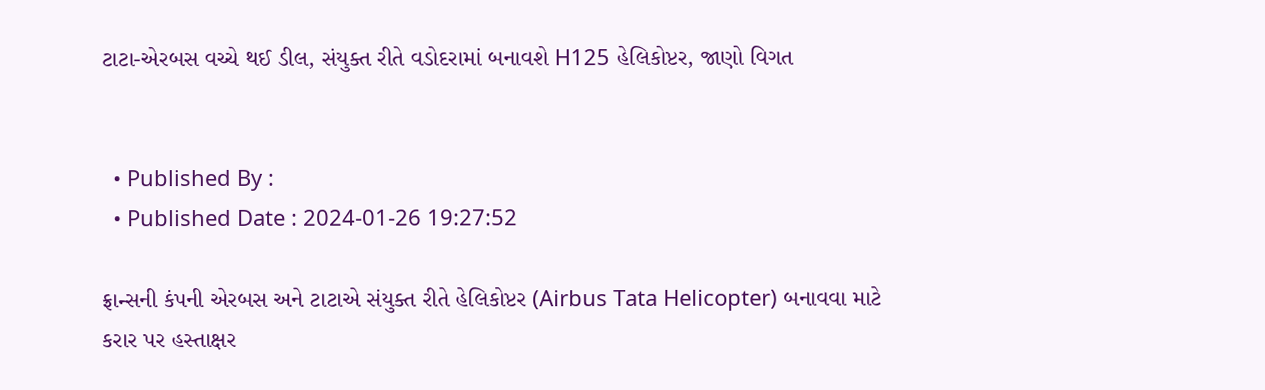ટાટા-એરબસ વચ્ચે થઈ ડીલ, સંયુક્ત રીતે વડોદરામાં બનાવશે H125 હેલિકોપ્ટર, જાણો વિગત


  • Published By :
  • Published Date : 2024-01-26 19:27:52

ફ્રાન્સની કંપની એરબસ અને ટાટાએ સંયુક્ત રીતે હેલિકોપ્ટર (Airbus Tata Helicopter) બનાવવા માટે કરાર પર હસ્તાક્ષર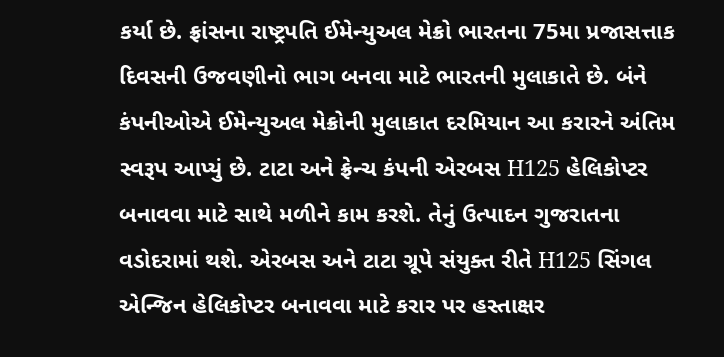કર્યા છે. ફ્રાંસના રાષ્ટ્રપતિ ઈમેન્યુઅલ મેક્રો ભારતના 75મા પ્રજાસત્તાક દિવસની ઉજવણીનો ભાગ બનવા માટે ભારતની મુલાકાતે છે. બંને કંપનીઓએ ઈમેન્યુઅલ મેક્રોની મુલાકાત દરમિયાન આ કરારને અંતિમ સ્વરૂપ આપ્યું છે. ટાટા અને ફ્રેન્ચ કંપની એરબસ H125 હેલિકોપ્ટર બનાવવા માટે સાથે મળીને કામ કરશે. તેનું ઉત્પાદન ગુજરાતના વડોદરામાં થશે. એરબસ અને ટાટા ગ્રૂપે સંયુક્ત રીતે H125 સિંગલ એન્જિન હેલિકોપ્ટર બનાવવા માટે કરાર પર હસ્તાક્ષર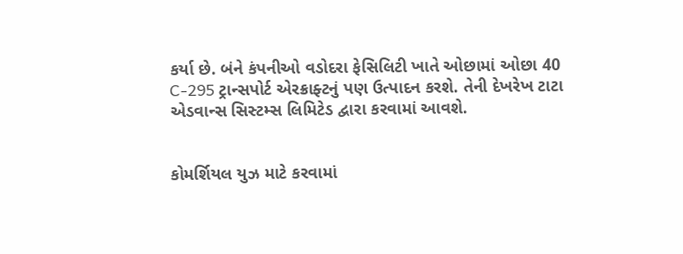કર્યા છે. બંને કંપનીઓ વડોદરા ફેસિલિટી ખાતે ઓછામાં ઓછા 40 C-295 ટ્રાન્સપોર્ટ એરક્રાફ્ટનું પણ ઉત્પાદન કરશે. તેની દેખરેખ ટાટા એડવાન્સ સિસ્ટમ્સ લિમિટેડ દ્વારા કરવામાં આવશે.


કોમર્શિયલ યુઝ માટે કરવામાં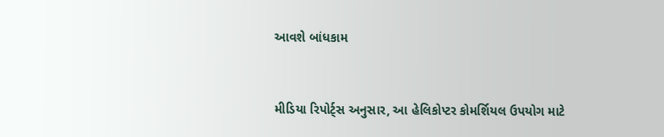આવશે બાંધકામ


મીડિયા રિપોર્ટ્સ અનુસાર, આ હેલિકોપ્ટર કોમર્શિયલ ઉપયોગ માટે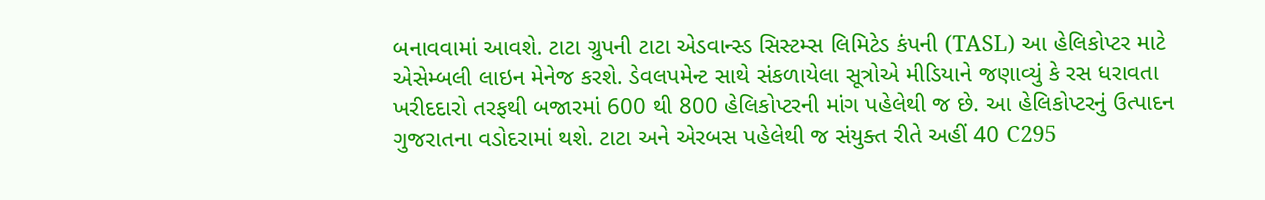બનાવવામાં આવશે. ટાટા ગ્રુપની ટાટા એડવાન્સ્ડ સિસ્ટમ્સ લિમિટેડ કંપની (TASL) આ હેલિકોપ્ટર માટે એસેમ્બલી લાઇન મેનેજ કરશે. ડેવલપમેન્ટ સાથે સંકળાયેલા સૂત્રોએ મીડિયાને જણાવ્યું કે રસ ધરાવતા ખરીદદારો તરફથી બજારમાં 600 થી 800 હેલિકોપ્ટરની માંગ પહેલેથી જ છે. આ હેલિકોપ્ટરનું ઉત્પાદન ગુજરાતના વડોદરામાં થશે. ટાટા અને એરબસ પહેલેથી જ સંયુક્ત રીતે અહીં 40 C295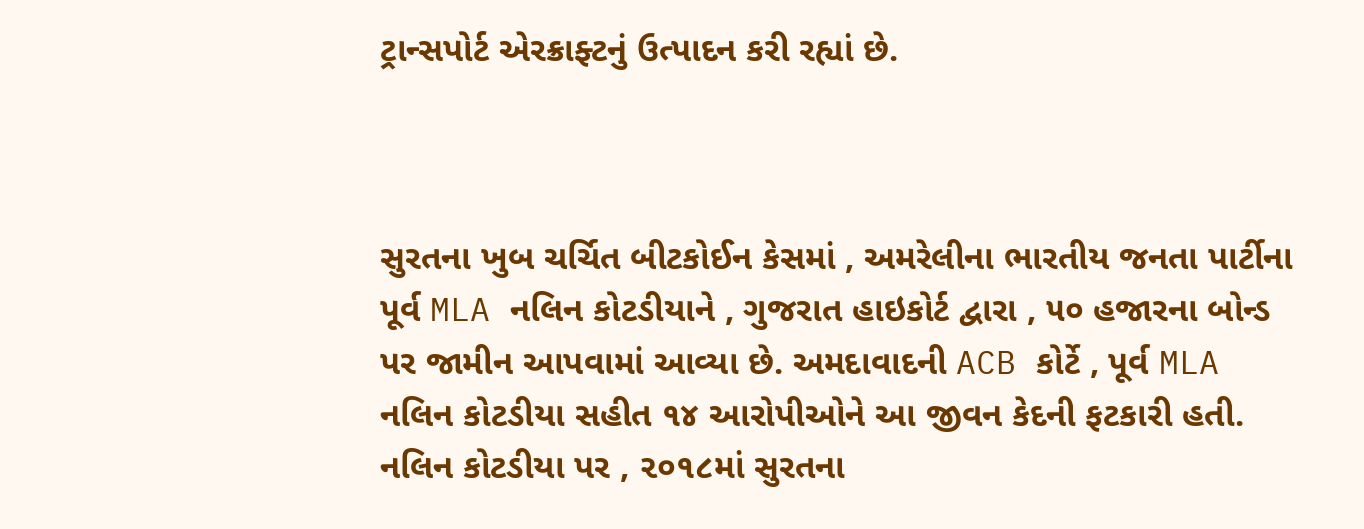ટ્રાન્સપોર્ટ એરક્રાફ્ટનું ઉત્પાદન કરી રહ્યાં છે.



સુરતના ખુબ ચર્ચિત બીટકોઈન કેસમાં , અમરેલીના ભારતીય જનતા પાર્ટીના પૂર્વ MLA નલિન કોટડીયાને , ગુજરાત હાઇકોર્ટ દ્વારા , ૫૦ હજારના બોન્ડ પર જામીન આપવામાં આવ્યા છે. અમદાવાદની ACB કોર્ટે , પૂર્વ MLA નલિન કોટડીયા સહીત ૧૪ આરોપીઓને આ જીવન કેદની ફટકારી હતી. નલિન કોટડીયા પર , ૨૦૧૮માં સુરતના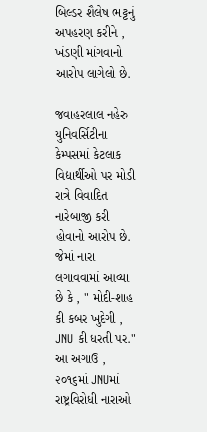બિલ્ડર શૈલેષ ભટ્ટનું અપહરણ કરીને , ખંડણી માંગવાનો આરોપ લાગેલો છે.

જવાહરલાલ નહેરુ યુનિવર્સિટીના કેમ્પસમાં કેટલાક વિદ્યાર્થીઓ પર મોડી રાત્રે વિવાદિત નારેબાજી કરી હોવાનો આરોપ છે. જેમાં નારા લગાવવામાં આવ્યા છે કે , " મોદી-શાહ કી કબર ખુદેગી , JNU કી ધરતી પર." આ અગાઉ , ૨૦૧૬માં JNUમાં રાષ્ટ્રવિરોધી નારાઓ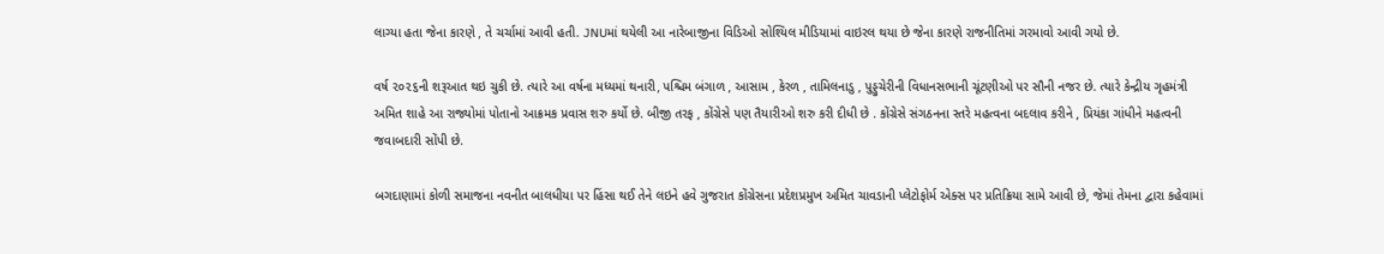લાગ્યા હતા જેના કારણે , તે ચર્ચામાં આવી હતી. JNUમાં થયેલી આ નારેબાજીના વિડિઓ સોશ્યિલ મીડિયામાં વાઇરલ થયા છે જેના કારણે રાજનીતિમાં ગરમાવો આવી ગયો છે.

વર્ષ ૨૦૨૬ની શરૂઆત થઇ ચુકી છે. ત્યારે આ વર્ષના મધ્યમાં થનારી, પશ્ચિમ બંગાળ , આસામ , કેરળ , તામિલનાડુ , પુડ્ડુચેરીની વિધાનસભાની ચૂંટણીઓ પર સૌની નજર છે. ત્યારે કેન્દ્રીય ગૃહમંત્રી અમિત શાહે આ રાજ્યોમાં પોતાનો આક્રમક પ્રવાસ શરુ કર્યો છે. બીજી તરફ , કોંગ્રેસે પણ તૈયારીઓ શરુ કરી દીધી છે . કોંગ્રેસે સંગઠનના સ્તરે મહત્વના બદલાવ કરીને , પ્રિયંકા ગાંધીને મહત્વની જવાબદારી સોંપી છે.

બગદાણામાં કોળી સમાજના નવનીત બાલધીયા પર હિંસા થઈ તેને લઇને હવે ગુજરાત કોંગ્રેસના પ્રદેશપ્રમુખ અમિત ચાવડાની પ્લેટોફોર્મ એક્સ પર પ્રતિક્રિયા સામે આવી છે, જેમાં તેમના દ્વારા કહેવામાં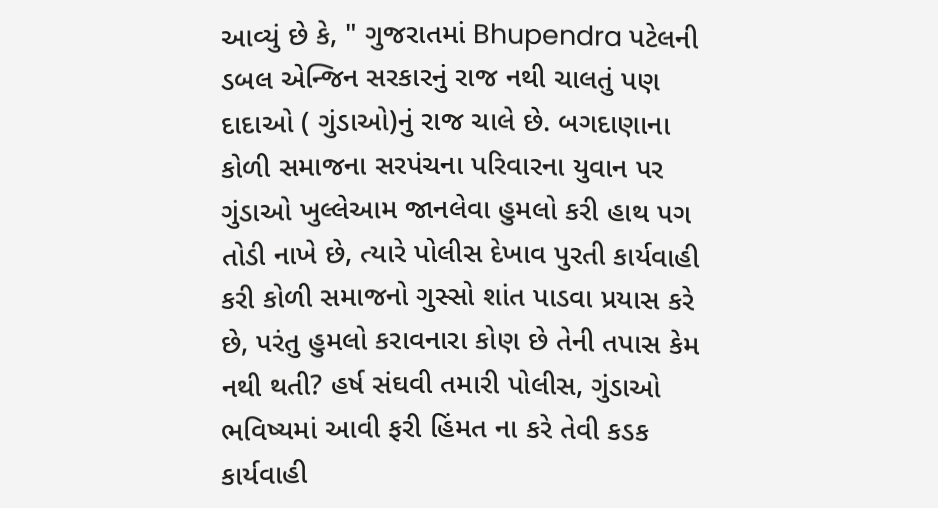આવ્યું છે કે, " ગુજરાતમાં Bhupendra પટેલની ડબલ એન્જિન સરકારનું રાજ નથી ચાલતું પણ દાદાઓ ( ગુંડાઓ)નું રાજ ચાલે છે. બગદાણાના કોળી સમાજના સરપંચના પરિવારના યુવાન પર ગુંડાઓ ખુલ્લેઆમ જાનલેવા હુમલો કરી હાથ પગ તોડી નાખે છે, ત્યારે પોલીસ દેખાવ પુરતી કાર્યવાહી કરી કોળી સમાજનો ગુસ્સો શાંત પાડવા પ્રયાસ કરે છે, પરંતુ હુમલો કરાવનારા કોણ છે તેની તપાસ કેમ નથી થતી? હર્ષ સંઘવી તમારી પોલીસ, ગુંડાઓ ભવિષ્યમાં આવી ફરી હિંમત ના કરે તેવી કડક કાર્યવાહી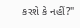કરશે કે નહીં?"